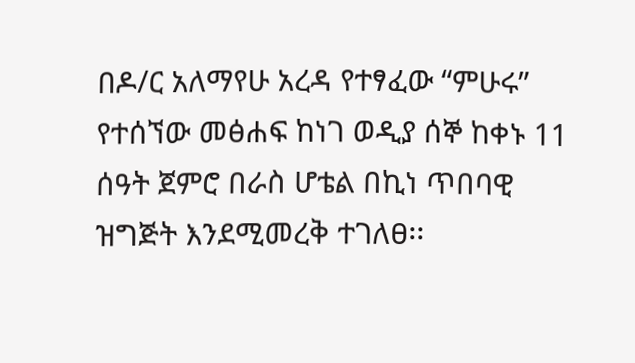በዶ/ር አለማየሁ አረዳ የተፃፈው “ምሁሩ” የተሰኘው መፅሐፍ ከነገ ወዲያ ሰኞ ከቀኑ 11 ሰዓት ጀምሮ በራስ ሆቴል በኪነ ጥበባዊ ዝግጅት እንደሚመረቅ ተገለፀ፡፡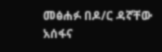መፅሐፉ በዶ/ር ዳኛቸው አሰፋና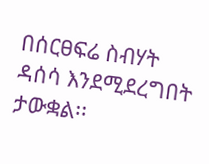በሰርፀፍሬ ስብሃት ዳሰሳ እንደሚደረግበት ታውቋል፡፡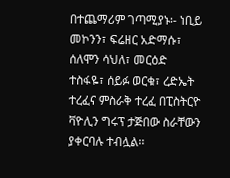በተጨማሪም ገጣሚያኑ፡- ነቢይ መኮንን፣ ፍሬዘር አድማሱ፣ ሰለሞን ሳህለ፣ መርዕድ ተስፋዬ፣ ሰይፉ ወርቁ፣ ረድኤት ተረፈና ምስራቅ ተረፈ በፒስትርዮ ቫዮሊን ግሩፕ ታጅበው ስራቸውን ያቀርባሉ ተብሏል፡፡